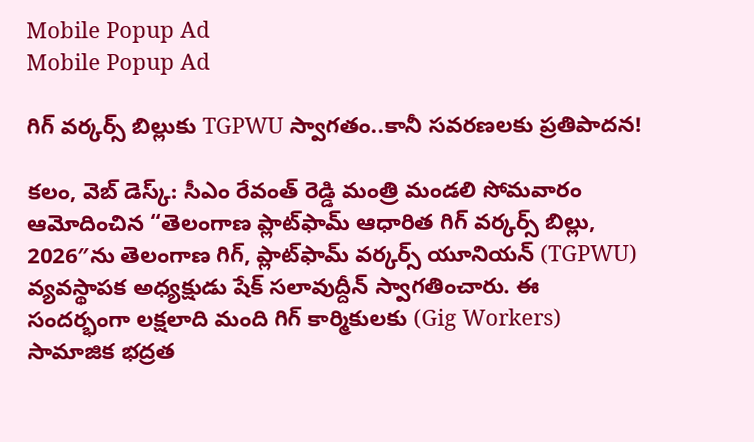Mobile Popup Ad
Mobile Popup Ad

గిగ్ వర్కర్స్ బిల్లుకు TGPWU స్వాగతం..కానీ సవరణలకు ప్రతిపాదన!

కలం, వెబ్ డెస్క్: సీఎం రేవంత్ రెడ్డి మంత్రి మండలి సోమవారం ఆమోదించిన “తెలంగాణ ప్లాట్‌ఫామ్ ఆధారిత గిగ్ వర్కర్స్ బిల్లు, 2026″ను తెలంగాణ గిగ్, ప్లాట్‌ఫామ్ వర్కర్స్ యూనియన్ (TGPWU) వ్యవస్థాపక అధ్యక్షుడు షేక్ సలావుద్దీన్ స్వాగతించారు. ఈ సందర్భంగా లక్షలాది మంది గిగ్ కార్మికులకు (Gig Workers) సామాజిక భద్రత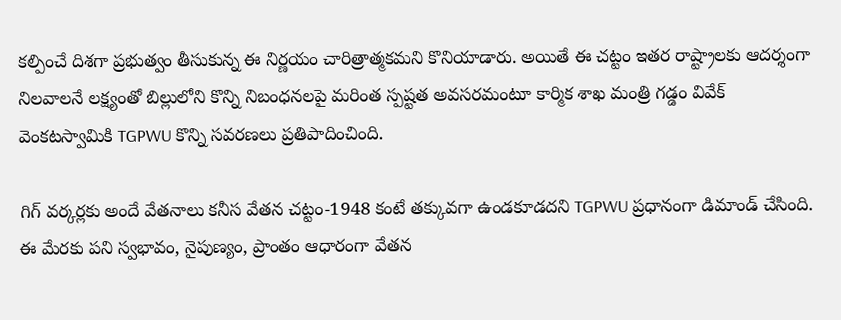కల్పించే దిశగా ప్రభుత్వం తీసుకున్న ఈ నిర్ణయం చారిత్రాత్మకమని కొనియాడారు. అయితే ఈ చట్టం ఇతర రాష్ట్రాలకు ఆదర్శంగా నిలవాలనే లక్ష్యంతో బిల్లులోని కొన్ని నిబంధనలపై మరింత స్పష్టత అవసరమంటూ కార్మిక శాఖ మంత్రి గడ్డం వివేక్ వెంకటస్వామికి TGPWU కొన్ని సవరణలు ప్రతిపాదించింది.

గిగ్ వర్కర్లకు అందే వేతనాలు కనీస వేతన చట్టం-1948 కంటే తక్కువగా ఉండకూడదని TGPWU ప్రధానంగా డిమాండ్ చేసింది. ఈ మేరకు పని స్వభావం, నైపుణ్యం, ప్రాంతం ఆధారంగా వేతన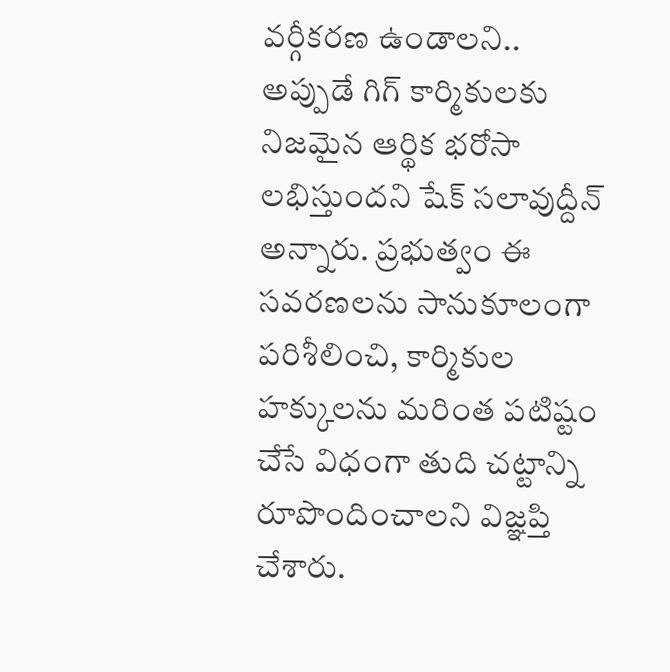వర్గీకరణ ఉండాలని.. అప్పుడే గిగ్ కార్మికులకు నిజమైన ఆర్థిక భరోసా లభిస్తుందని షేక్ సలావుద్దీన్ అన్నారు. ప్రభుత్వం ఈ సవరణలను సానుకూలంగా పరిశీలించి, కార్మికుల హక్కులను మరింత పటిష్టం చేసే విధంగా తుది చట్టాన్ని రూపొందించాలని విజ్ఞప్తి చేశారు.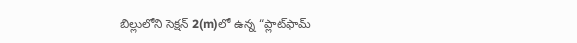బిల్లులోని సెక్షన్ 2(m)లో ఉన్న “ప్లాట్‌ఫామ్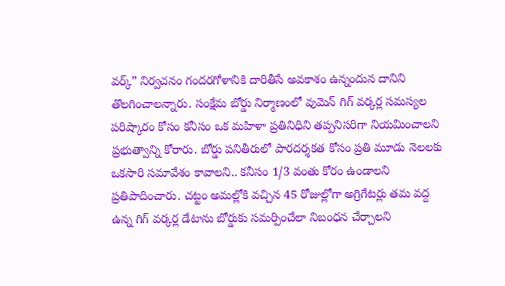వర్క్” నిర్వచనం గందరగోళానికి దారితీసే అవకాశం ఉన్నందున దానిని తొలగించాలన్నారు. సంక్షేమ బోర్డు నిర్మాణంలో వుమెన్ గిగ్ వర్కర్ల సమస్యల పరిష్కారం కోసం కనీసం ఒక మహిళా ప్రతినిధిని తప్పనిసరిగా నియమించాలని ప్రభుత్వాన్ని కోరారు. బోర్డు పనితీరులో పారదర్శకత కోసం ప్రతి మూడు నెలలకు ఒకసారి సమావేశం కావాలని.. కనీసం 1/3 వంతు కోరం ఉండాలని ప్రతిపాదించారు. చట్టం అమల్లోకి వచ్చిన 45 రోజుల్లోగా అగ్రిగేటర్లు తమ వద్ద ఉన్న గిగ్ వర్కర్ల డేటాను బోర్డుకు సమర్పించేలా నిబంధన చేర్చాలని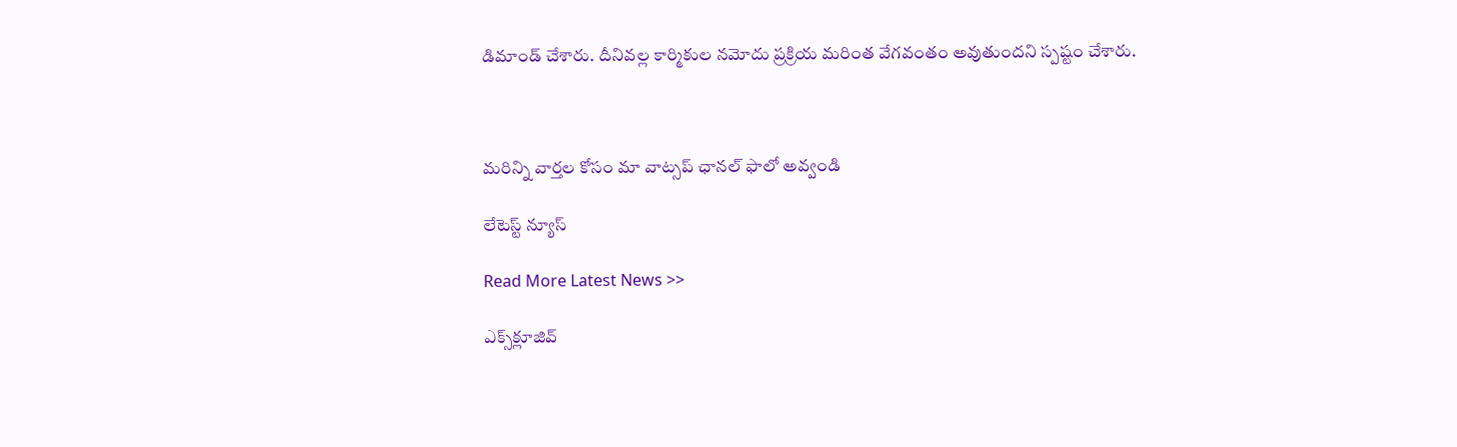డిమాండ్ చేశారు. దీనివల్ల కార్మికుల నమోదు ప్రక్రియ మరింత వేగవంతం అవుతుందని స్పష్టం చేశారు.



మ‌రిన్ని వార్త‌ల కోసం మా వాట్స‌ప్ ఛాన‌ల్ ఫాలో అవ్వండి

లేటెస్ట్ న్యూస్‌

Read More Latest News >>

ఎక్స్‌క్లూజివ్‌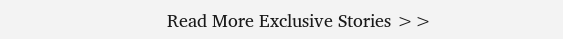Read More Exclusive Stories >>